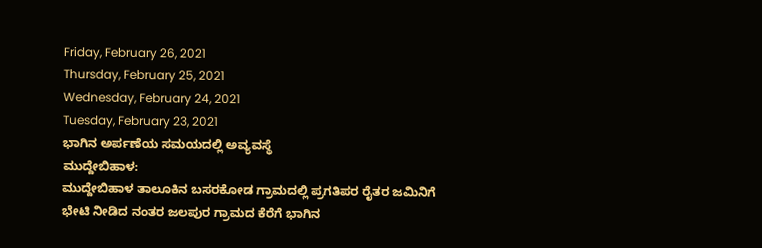Friday, February 26, 2021
Thursday, February 25, 2021
Wednesday, February 24, 2021
Tuesday, February 23, 2021
ಭಾಗಿನ ಅರ್ಪಣೆಯ ಸಮಯದಲ್ಲಿ ಅವ್ಯವಸ್ಥೆ
ಮುದ್ದೇಬಿಹಾಳ:
ಮುದ್ದೇಬಿಹಾಳ ತಾಲೂಕಿನ ಬಸರಕೋಡ ಗ್ರಾಮದಲ್ಲಿ ಪ್ರಗತಿಪರ ರೈತರ ಜಮಿನಿಗೆ ಭೇಟಿ ನೀಡಿದ ನಂತರ ಜಲಪುರ ಗ್ರಾಮದ ಕೆರೆಗೆ ಭಾಗಿನ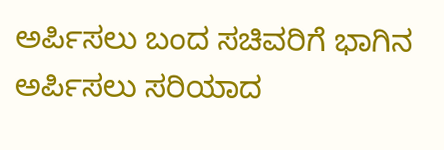ಅರ್ಪಿಸಲು ಬಂದ ಸಚಿವರಿಗೆ ಭಾಗಿನ ಅರ್ಪಿಸಲು ಸರಿಯಾದ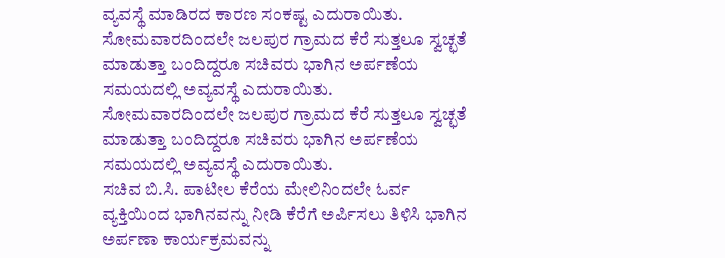ವ್ಯವಸ್ಥೆ ಮಾಡಿರದ ಕಾರಣ ಸಂಕಷ್ಟ ಎದುರಾಯಿತು.
ಸೋಮವಾರದಿಂದಲೇ ಜಲಪುರ ಗ್ರಾಮದ ಕೆರೆ ಸುತ್ತಲೂ ಸ್ವಚ್ಛತೆ ಮಾಡುತ್ತಾ ಬಂದಿದ್ದರೂ ಸಚಿವರು ಭಾಗಿನ ಅರ್ಪಣೆಯ ಸಮಯದಲ್ಲಿ ಅವ್ಯವಸ್ಥೆ ಎದುರಾಯಿತು.
ಸೋಮವಾರದಿಂದಲೇ ಜಲಪುರ ಗ್ರಾಮದ ಕೆರೆ ಸುತ್ತಲೂ ಸ್ವಚ್ಛತೆ ಮಾಡುತ್ತಾ ಬಂದಿದ್ದರೂ ಸಚಿವರು ಭಾಗಿನ ಅರ್ಪಣೆಯ ಸಮಯದಲ್ಲಿ ಅವ್ಯವಸ್ಥೆ ಎದುರಾಯಿತು.
ಸಚಿವ ಬಿ.ಸಿ. ಪಾಟೀಲ ಕೆರೆಯ ಮೇಲಿನಿಂದಲೇ ಓರ್ವ ವ್ಯಕ್ತಿಯಿಂದ ಭಾಗಿನವನ್ನು ನೀಡಿ ಕೆರೆಗೆ ಅರ್ಪಿಸಲು ತಿಳಿಸಿ ಭಾಗಿನ ಅರ್ಪಣಾ ಕಾರ್ಯಕ್ರಮವನ್ನು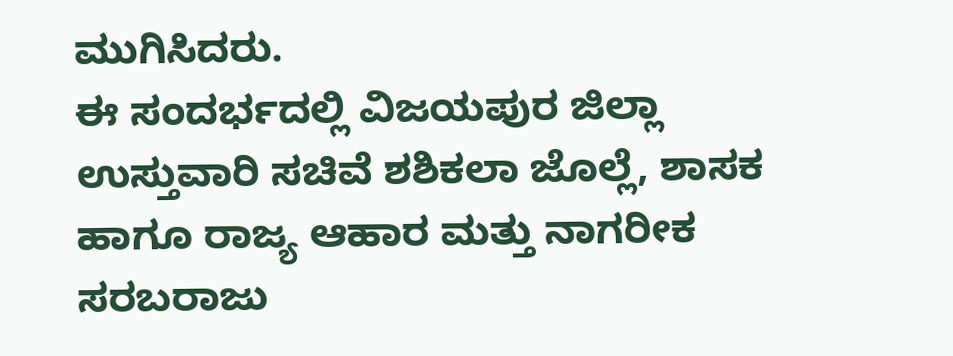ಮುಗಿಸಿದರು.
ಈ ಸಂದರ್ಭದಲ್ಲಿ ವಿಜಯಪುರ ಜಿಲ್ಲಾ ಉಸ್ತುವಾರಿ ಸಚಿವೆ ಶಶಿಕಲಾ ಜೊಲ್ಲೆ, ಶಾಸಕ ಹಾಗೂ ರಾಜ್ಯ ಆಹಾರ ಮತ್ತು ನಾಗರೀಕ ಸರಬರಾಜು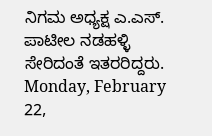ನಿಗಮ ಅಧ್ಯಕ್ಷ ಎ.ಎಸ್. ಪಾಟೀಲ ನಡಹಳ್ಳಿ ಸೇರಿದಂತೆ ಇತರರಿದ್ದರು.
Monday, February 22,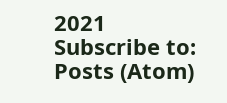2021
Subscribe to:
Posts (Atom)